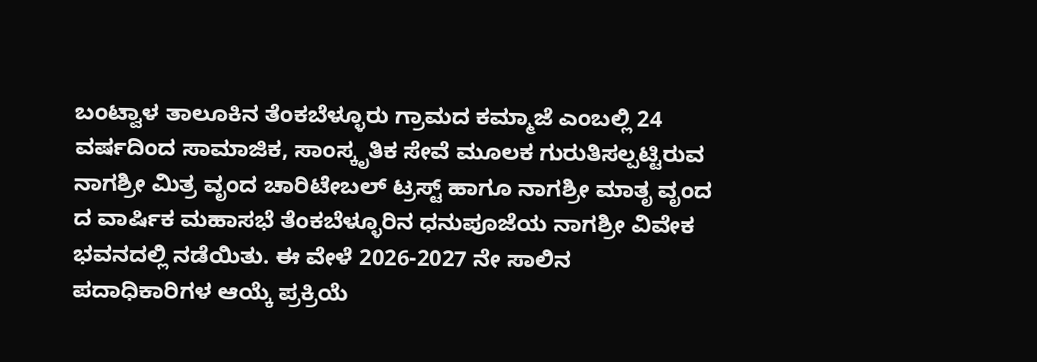ಬಂಟ್ವಾಳ ತಾಲೂಕಿನ ತೆಂಕಬೆಳ್ಳೂರು ಗ್ರಾಮದ ಕಮ್ಮಾಜೆ ಎಂಬಲ್ಲಿ 24 ವರ್ಷದಿಂದ ಸಾಮಾಜಿಕ, ಸಾಂಸ್ಕೃತಿಕ ಸೇವೆ ಮೂಲಕ ಗುರುತಿಸಲ್ಪಟ್ಟಿರುವ ನಾಗಶ್ರೀ ಮಿತ್ರ ವೃಂದ ಚಾರಿಟೇಬಲ್ ಟ್ರಸ್ಟ್ ಹಾಗೂ ನಾಗಶ್ರೀ ಮಾತೃ ವೃಂದ ದ ವಾರ್ಷಿಕ ಮಹಾಸಭೆ ತೆಂಕಬೆಳ್ಳೂರಿನ ಧನುಪೂಜೆಯ ನಾಗಶ್ರೀ ವಿವೇಕ ಭವನದಲ್ಲಿ ನಡೆಯಿತು. ಈ ವೇಳೆ 2026-2027 ನೇ ಸಾಲಿನ ಪದಾಧಿಕಾರಿಗಳ ಆಯ್ಕೆ ಪ್ರಕ್ರಿಯೆ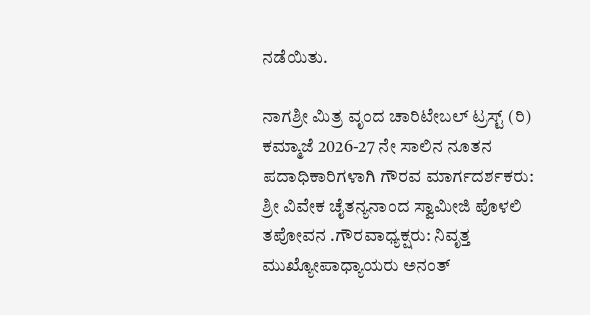ನಡೆಯಿತು.

ನಾಗಶ್ರೀ ಮಿತ್ರ ವೃಂದ ಚಾರಿಟೇಬಲ್ ಟ್ರಸ್ಟ್ (ರಿ) ಕಮ್ಮಾಜೆ 2026-27 ನೇ ಸಾಲಿನ ನೂತನ ಪದಾಧಿಕಾರಿಗಳಾಗಿ ಗೌರವ ಮಾರ್ಗದರ್ಶಕರು: ಶ್ರೀ ವಿವೇಕ ಚೈತನ್ಯನಾಂದ ಸ್ವಾಮೀಜಿ ಪೊಳಲಿ ತಪೋವನ .ಗೌರವಾಧ್ಯಕ್ಷರು: ನಿವೃತ್ತ ಮುಖ್ಯೋಪಾಧ್ಯಾಯರು ಅನಂತ್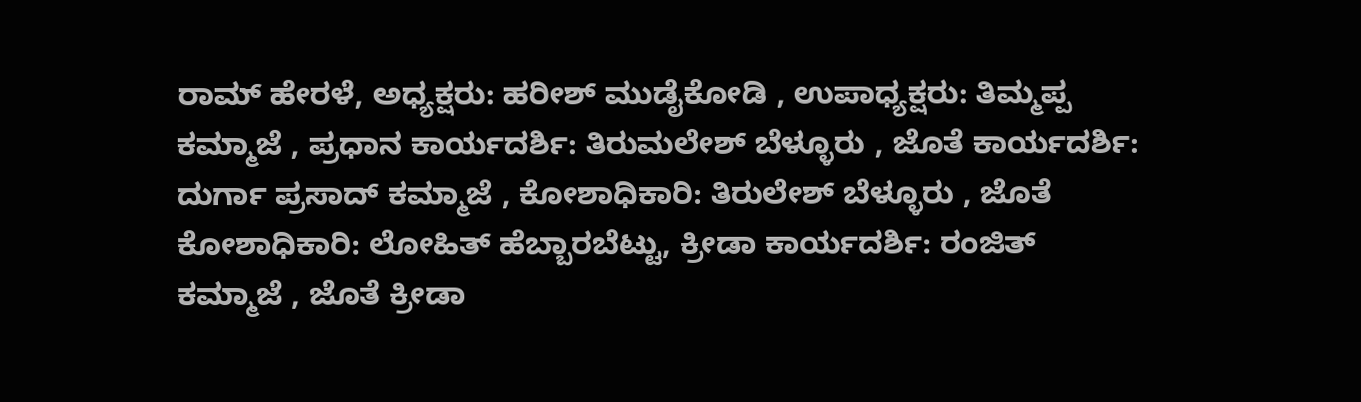ರಾಮ್ ಹೇರಳೆ, ಅಧ್ಯಕ್ಷರು: ಹರೀಶ್ ಮುಡೈಕೋಡಿ , ಉಪಾಧ್ಯಕ್ಷರು: ತಿಮ್ಮಪ್ಪ ಕಮ್ಮಾಜೆ , ಪ್ರಧಾನ ಕಾರ್ಯದರ್ಶಿ: ತಿರುಮಲೇಶ್ ಬೆಳ್ಳೂರು , ಜೊತೆ ಕಾರ್ಯದರ್ಶಿ: ದುರ್ಗಾ ಪ್ರಸಾದ್ ಕಮ್ಮಾಜೆ , ಕೋಶಾಧಿಕಾರಿ: ತಿರುಲೇಶ್ ಬೆಳ್ಳೂರು , ಜೊತೆ ಕೋಶಾಧಿಕಾರಿ: ಲೋಹಿತ್ ಹೆಬ್ಬಾರಬೆಟ್ಟು, ಕ್ರೀಡಾ ಕಾರ್ಯದರ್ಶಿ: ರಂಜಿತ್ ಕಮ್ಮಾಜೆ , ಜೊತೆ ಕ್ರೀಡಾ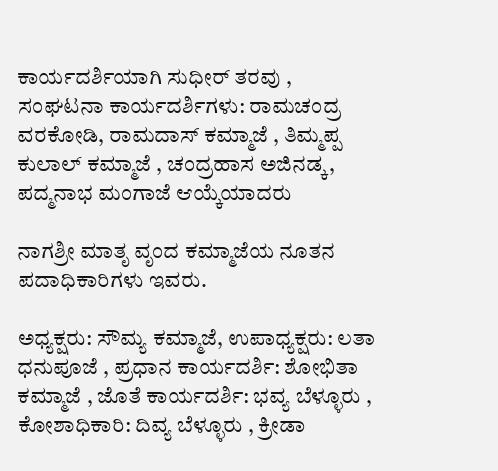ಕಾರ್ಯದರ್ಶಿಯಾಗಿ ಸುಧೀರ್ ತರವು , ಸಂಘಟನಾ ಕಾರ್ಯದರ್ಶಿಗಳು: ರಾಮಚಂದ್ರ ವರಕೋಡಿ, ರಾಮದಾಸ್ ಕಮ್ಮಾಜೆ , ತಿಮ್ಮಪ್ಪ ಕುಲಾಲ್ ಕಮ್ಮಾಜೆ , ಚಂದ್ರಹಾಸ ಅಜಿನಡ್ಕ, ಪದ್ಮನಾಭ ಮಂಗಾಜೆ ಆಯ್ಕೆಯಾದರು

ನಾಗಶ್ರೀ ಮಾತೃ ವೃಂದ ಕಮ್ಮಾಜೆಯ ನೂತನ ಪದಾಧಿಕಾರಿಗಳು ಇವರು.

ಅಧ್ಯಕ್ಷರು: ಸೌಮ್ಯ ಕಮ್ಮಾಜೆ, ಉಪಾಧ್ಯಕ್ಷರು: ಲತಾ ಧನುಪೂಜೆ , ಪ್ರಧಾನ ಕಾರ್ಯದರ್ಶಿ: ಶೋಭಿತಾ ಕಮ್ಮಾಜೆ , ಜೊತೆ ಕಾರ್ಯದರ್ಶಿ: ಭವ್ಯ ಬೆಳ್ಳೂರು , ಕೋಶಾಧಿಕಾರಿ: ದಿವ್ಯ ಬೆಳ್ಳೂರು , ಕ್ರೀಡಾ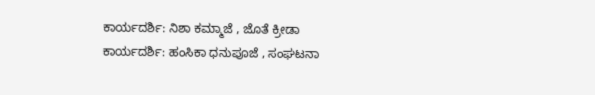ಕಾರ್ಯದರ್ಶಿ: ನಿಶಾ ಕಮ್ಮಾಜೆ , ಜೊತೆ ಕ್ರೀಡಾ ಕಾರ್ಯದರ್ಶಿ: ಹಂಸಿಕಾ ಧನುಪೂಜೆ , ಸಂಘಟನಾ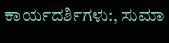ಕಾರ್ಯದರ್ಶಿಗಳು:, ಸುಮಾ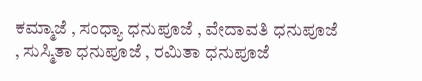ಕಮ್ಮಾಜೆ , ಸಂಧ್ಯಾ ಧನುಪೂಜೆ , ವೇದಾವತಿ ಧನುಪೂಜೆ , ಸುಸ್ಮಿತಾ ಧನುಪೂಜೆ , ರಮಿತಾ ಧನುಪೂಜೆ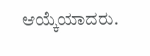ಆಯ್ಕೆಯಾದರು.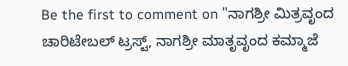Be the first to comment on "ನಾಗಶ್ರೀ ಮಿತ್ರವೃಂದ ಚಾರಿಟೇಬಲ್ ಟ್ರಸ್ಟ್, ನಾಗಶ್ರೀ ಮಾತೃವೃಂದ ಕಮ್ಮಾಜೆ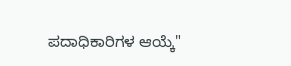ಪದಾಧಿಕಾರಿಗಳ ಆಯ್ಕೆ"